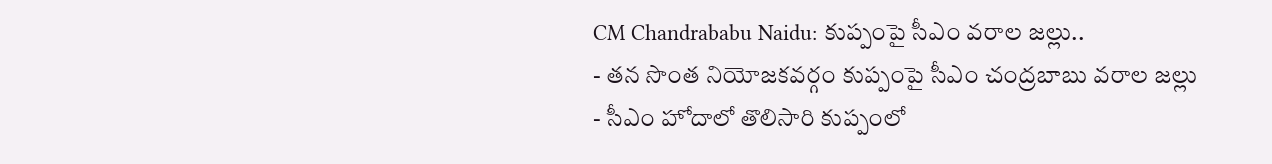CM Chandrababu Naidu: కుప్పంపై సీఎం వరాల జల్లు..
- తన సొంత నియోజకవర్గం కుప్పంపై సీఎం చంద్రబాబు వరాల జల్లు
- సీఎం హోదాలో తొలిసారి కుప్పంలో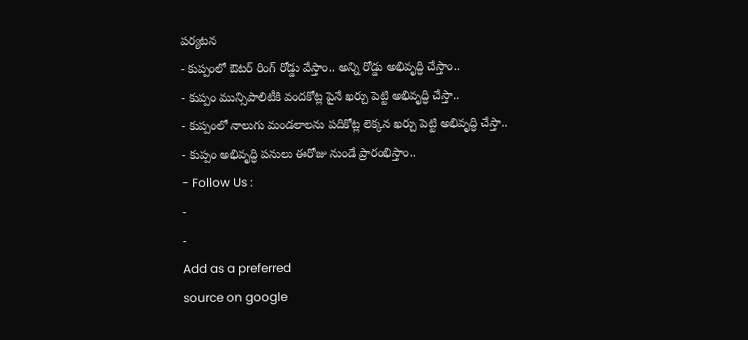పర్యటన
- కుప్పంలో ఔటర్ రింగ్ రోడ్డు వేస్తాం.. అన్ని రోడ్డు అభివృద్ధి చేస్తాం..
- కుప్పం మున్సిపాలిటీకి వందకోట్ల పైనే ఖర్చు పెట్టి అభివృద్ధి చేస్తా..
- కుప్పంలో నాలుగు మండలాలను పదికోట్ల లెక్కన ఖర్చు పెట్టి అభివృద్ధి చేస్తా..
- కుప్పం అభివృద్ధి పనులు ఈరోజు నుండే ప్రారంభిస్తాం..
- Follow Us :
-
-
Add as a preferred
source on google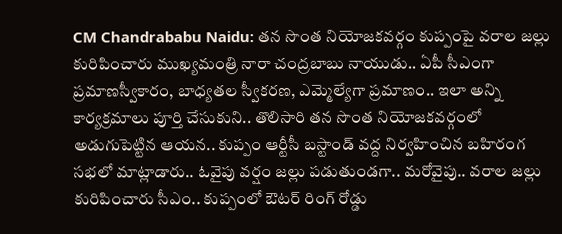CM Chandrababu Naidu: తన సొంత నియోజకవర్గం కుప్పంపై వరాల జల్లు కురిపించారు ముఖ్యమంత్రి నారా చంద్రబాబు నాయుడు.. ఏపీ సీఎంగా ప్రమాణస్వీకారం, బాధ్యతల స్వీకరణ, ఎమ్మెల్యేగా ప్రమాణం.. ఇలా అన్ని కార్యక్రమాలు పూర్తి చేసుకుని.. తొలిసారి తన సొంత నియోజకవర్గంలో అడుగుపెట్టిన ఆయన.. కుప్పం ఆర్టీసీ బస్టాండ్ వద్ద నిర్వహించిన బహిరంగ సభలో మాట్లాడారు.. ఓవైపు వర్షం జల్లు పడుతుండగా.. మరోవైపు.. వరాల జల్లు కురిపించారు సీఎం.. కుప్పంలో ఔటర్ రింగ్ రోడ్డు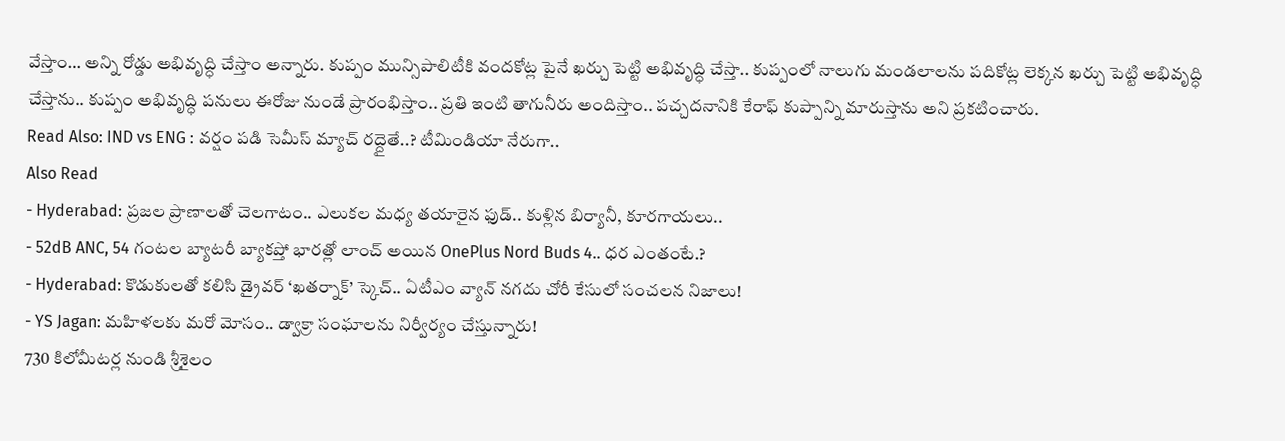వేస్తాం… అన్ని రోడ్డు అభివృద్ధి చేస్తాం అన్నారు. కుప్పం మున్సిపాలిటీకి వందకోట్ల పైనే ఖర్చు పెట్టి అభివృద్ధి చేస్తా.. కుప్పంలో నాలుగు మండలాలను పదికోట్ల లెక్కన ఖర్చు పెట్టి అభివృద్ధి చేస్తాను.. కుప్పం అభివృద్ధి పనులు ఈరోజు నుండే ప్రారంభిస్తాం.. ప్రతి ఇంటి తాగునీరు అందిస్తాం.. పచ్చదనానికి కేరాఫ్ కుప్పాన్ని మారుస్తాను అని ప్రకటించారు.
Read Also: IND vs ENG : వర్షం పడి సెమీస్ మ్యాచ్ రద్దైతే..? టీమిండియా నేరుగా..
Also Read
- Hyderabad: ప్రజల ప్రాణాలతో చెలగాటం.. ఎలుకల మధ్య తయారైన ఫుడ్.. కుళ్లిన బిర్యానీ, కూరగాయలు..
- 52dB ANC, 54 గంటల బ్యాటరీ బ్యాకప్తో భారత్లో లాంచ్ అయిన OnePlus Nord Buds 4.. ధర ఎంతంటే.?
- Hyderabad: కొడుకులతో కలిసి డ్రైవర్ ‘ఖతర్నాక్’ స్కెచ్.. ఏటీఎం వ్యాన్ నగదు చోరీ కేసులో సంచలన నిజాలు!
- YS Jagan: మహిళలకు మరో మోసం.. డ్వాక్రా సంఘాలను నిర్వీర్యం చేస్తున్నారు!
730 కిలోమీటర్ల నుండి శ్రీశైలం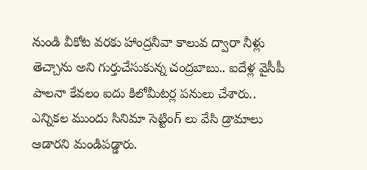నుండి వీకోట వరకు హాంద్రనీవా కాలువ ద్వారా నీళ్లు తెచ్చాను అని గుర్తుచేసుకున్న చంద్రబాబు.. ఐదేళ్ల వైసీపీ పాలనా కేవలం ఐదు కిలోమీటర్ల పనులు చేశారు.. ఎన్నికల ముందు సినిమా సెట్టింగ్ లు వేసి డ్రామాలు ఆడారని మండిపడ్డారు.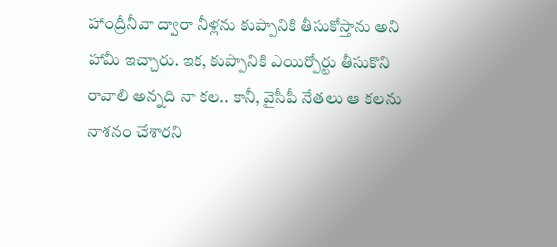హాంద్రీనీవా ద్వారా నీళ్లను కుప్పానికి తీసుకోస్తాను అని హామీ ఇచ్చారు. ఇక, కుప్పానికి ఎయిర్పోర్టు తీసుకొని రావాలి అన్నది నా కల.. కానీ, వైసీపీ నేతలు ఆ కలను నాశనం చేశారని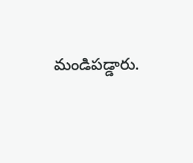మండిపడ్డారు.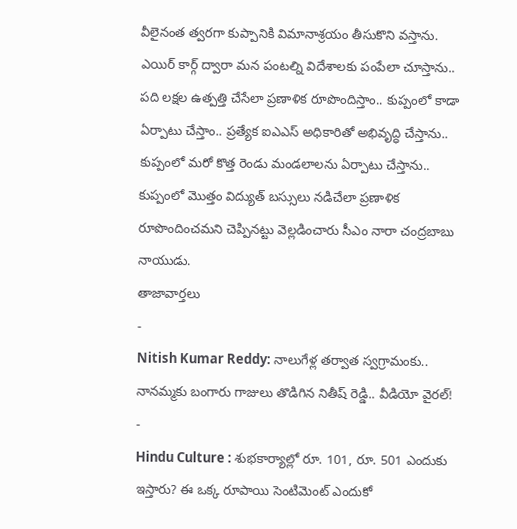వీలైనంత త్వరగా కుప్పానికి విమానాశ్రయం తీసుకొని వస్తాను. ఎయిర్ కార్గ్ ద్వారా మన పంటల్ని విదేశాలకు పంపేలా చూస్తాను.. పది లక్షల ఉత్పత్తి చేసేలా ప్రణాళిక రూపొందిస్తాం.. కుప్పంలో కాడా ఏర్పాటు చేస్తాం.. ప్రత్యేక ఐఎఎస్ అధికారితో అభివృద్ధి చేస్తాను.. కుప్పంలో మరో కొత్త రెండు మండలాలను ఏర్పాటు చేస్తాను.. కుప్పంలో మొత్తం విద్యుత్ బస్సులు నడిచేలా ప్రణాళిక రూపొందించమని చెప్పినట్టు వెల్లడించారు సీఎం నారా చంద్రబాబు నాయుడు.
తాజావార్తలు
-
Nitish Kumar Reddy: నాలుగేళ్ల తర్వాత స్వగ్రామంకు.. నానమ్మకు బంగారు గాజులు తొడిగిన నితీష్ రెడ్డి.. వీడియో వైరల్!
-
Hindu Culture : శుభకార్యాల్లో రూ. 101, రూ. 501 ఎందుకు ఇస్తారు? ఈ ఒక్క రూపాయి సెంటిమెంట్ ఎందుకో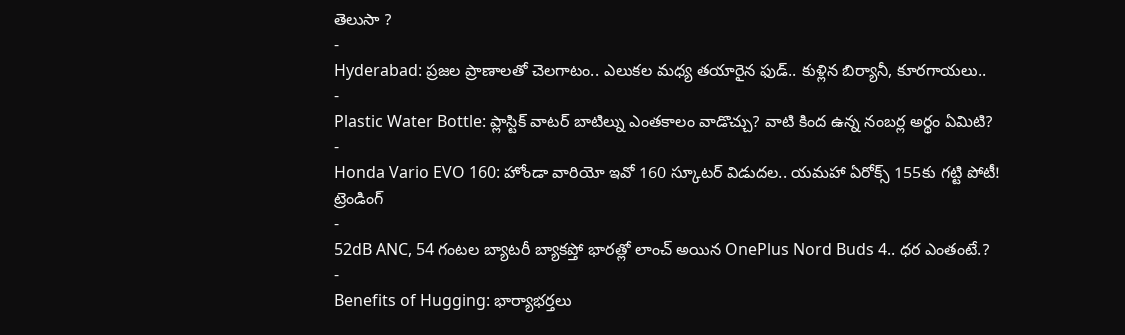తెలుసా ?
-
Hyderabad: ప్రజల ప్రాణాలతో చెలగాటం.. ఎలుకల మధ్య తయారైన ఫుడ్.. కుళ్లిన బిర్యానీ, కూరగాయలు..
-
Plastic Water Bottle: ప్లాస్టిక్ వాటర్ బాటిల్ను ఎంతకాలం వాడొచ్చు? వాటి కింద ఉన్న నంబర్ల అర్థం ఏమిటి?
-
Honda Vario EVO 160: హోండా వారియో ఇవో 160 స్కూటర్ విడుదల.. యమహా ఏరోక్స్ 155కు గట్టి పోటీ!
ట్రెండింగ్
-
52dB ANC, 54 గంటల బ్యాటరీ బ్యాకప్తో భారత్లో లాంచ్ అయిన OnePlus Nord Buds 4.. ధర ఎంతంటే.?
-
Benefits of Hugging: భార్యాభర్తలు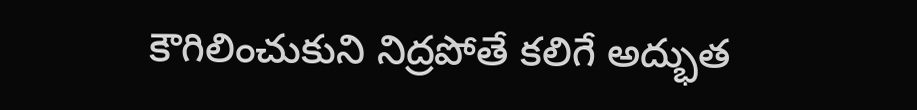కౌగిలించుకుని నిద్రపోతే కలిగే అద్భుత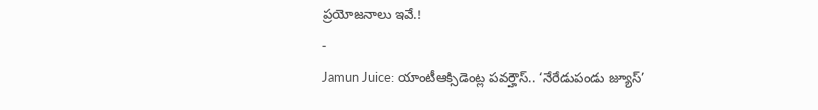ప్రయోజనాలు ఇవే.!
-
Jamun Juice: యాంటీఆక్సిడెంట్ల పవర్హౌస్.. ‘నేరేడుపండు జ్యూస్’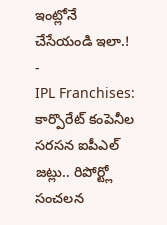ఇంట్లోనే చేసేయండి ఇలా.!
-
IPL Franchises: కార్పొరేట్ కంపెనీల సరసన ఐపీఎల్ జట్లు.. రిపోర్ట్లో సంచలన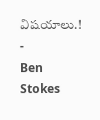విషయాలు.!
-
Ben Stokes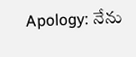Apology: నేను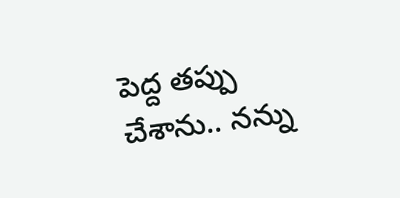పెద్ద తప్పు చేశాను.. నన్ను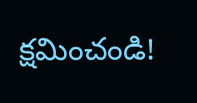క్షమించండి!